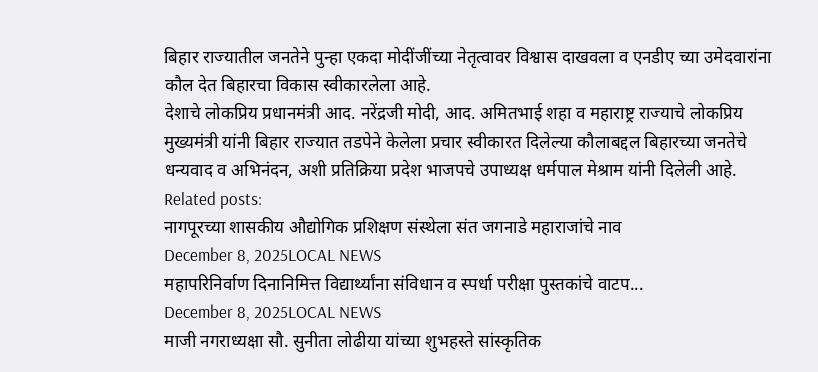बिहार राज्यातील जनतेने पुन्हा एकदा मोदींजींच्या नेतृत्वावर विश्वास दाखवला व एनडीए च्या उमेदवारांना कौल देत बिहारचा विकास स्वीकारलेला आहे.
देशाचे लोकप्रिय प्रधानमंत्री आद. नरेंद्रजी मोदी, आद. अमितभाई शहा व महाराष्ट्र राज्याचे लोकप्रिय मुख्यमंत्री यांनी बिहार राज्यात तडपेने केलेला प्रचार स्वीकारत दिलेल्या कौलाबद्दल बिहारच्या जनतेचे धन्यवाद व अभिनंदन, अशी प्रतिक्रिया प्रदेश भाजपचे उपाध्यक्ष धर्मपाल मेश्राम यांनी दिलेली आहे.
Related posts:
नागपूरच्या शासकीय औद्योगिक प्रशिक्षण संस्थेला संत जगनाडे महाराजांचे नाव
December 8, 2025LOCAL NEWS
महापरिनिर्वाण दिनानिमित्त विद्यार्थ्यांना संविधान व स्पर्धा परीक्षा पुस्तकांचे वाटप...
December 8, 2025LOCAL NEWS
माजी नगराध्यक्षा सौ. सुनीता लोढीया यांच्या शुभहस्ते सांस्कृतिक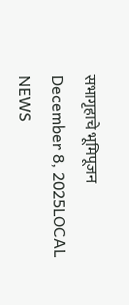सभागृहाचे भूमिपूजन
December 8, 2025LOCAL NEWS